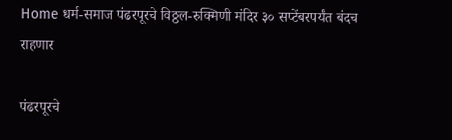Home धर्म-समाज पंढरपूरचे विठ्ठल-रुक्मिणी मंदिर ३० सप्टेंबरपर्यंत बंदच राहणार

पंढरपूरचे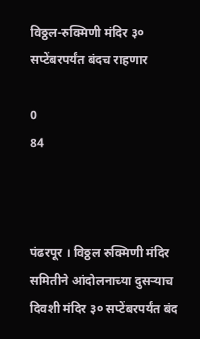विठ्ठल-रुक्मिणी मंदिर ३० सप्टेंबरपर्यंत बंदच राहणार

0
84



पंढरपूर । विठ्ठल रुक्मिणी मंदिर समितीने आंदोलनाच्या दुसर्‍याच दिवशी मंदिर ३० सप्टेंबरपर्यंत बंद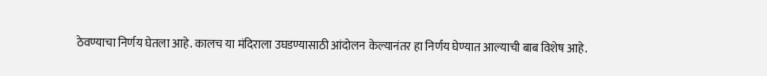ठेवण्याचा निर्णय घेतला आहे. कालच या मंदिराला उघडण्यासाठी आंदोलन केल्यानंतर हा निर्णय घेण्यात आल्याची बाब विशेष आहे.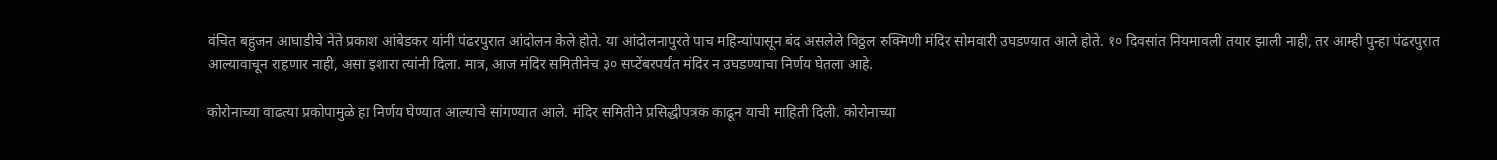वंचित बहुजन आघाडीचे नेते प्रकाश आंबेडकर यांनी पंढरपुरात आंदोलन केले होते. या आंदोलनापुरते पाच महिन्यांपासून बंद असलेले विठ्ठल रुक्मिणी मंदिर सोमवारी उघडण्यात आले होते. १० दिवसांत नियमावली तयार झाली नाही, तर आम्ही पुन्हा पंढरपुरात आल्यावाचून राहणार नाही, असा इशारा त्यांनी दिला. मात्र, आज मंदिर समितीनेच ३० सप्टेंबरपर्यंत मंदिर न उघडण्याचा निर्णय घेतला आहे.

कोरोनाच्या वाढत्या प्रकोपामुळे हा निर्णय घेण्यात आल्याचे सांगण्यात आले. मंदिर समितीने प्रसिद्धीपत्रक काढून याची माहिती दिली. कोरोनाच्या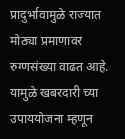प्रादुर्भावामुळे राज्यात मोठ्या प्रमाणावर रुग्णसंख्या वाढत आहे. यामुळे खबरदारी च्या उपाययोजना म्हणून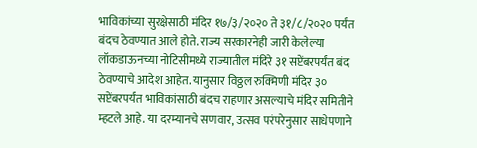भाविकांच्या सुरक्षेसाठी मंदिर १७/३/२०२० ते ३१/८/२०२० पर्यंत बंदच ठेवण्यात आले होते. राज्य सरकारनेही जारी केलेल्या लॉकडाऊनच्या नोटिसीमध्ये राज्यातील मंदिरे ३१ सप्टेंबरपर्यंत बंद ठेवण्याचे आदेश आहेत. यानुसार विठ्ठल रुक्मिणी मंदिर ३० सप्टेंबरपर्यंत भाविकांसाठी बंदच राहणार असल्याचे मंदिर समितीने म्हटले आहे. या दरम्यानचे सणवार, उत्सव परंपरेनुसार साधेपणाने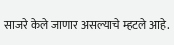साजरे केले जाणार असल्याचे म्हटले आहे.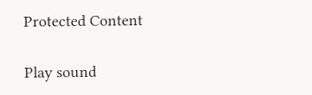Protected Content

Play sound